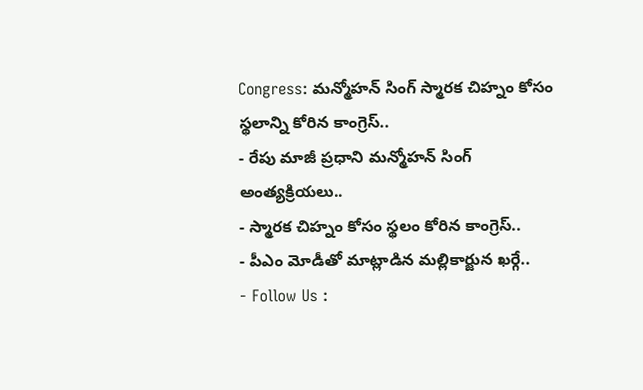Congress: మన్మోహన్ సింగ్ స్మారక చిహ్నం కోసం స్థలాన్ని కోరిన కాంగ్రెస్..
- రేపు మాజీ ప్రధాని మన్మోహన్ సింగ్ అంత్యక్రియలు..
- స్మారక చిహ్నం కోసం స్థలం కోరిన కాంగ్రెస్..
- పీఎం మోడీతో మాట్లాడిన మల్లికార్జున ఖర్గే..
- Follow Us :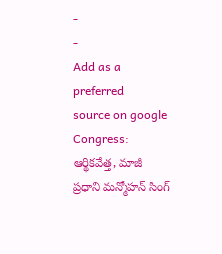-
-
Add as a preferred
source on google
Congress: ఆర్థికవేత్త, మాజీ ప్రధాని మన్మోహన్ సింగ్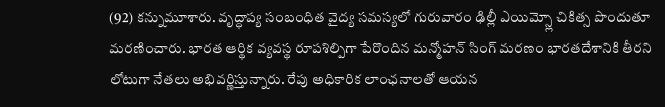(92) కన్నుమూశారు. వృద్ధాప్య సంబంధిత వైద్య సమస్యలో గురువారం ఢిల్లీ ఎయిమ్స్లో చికిత్స పొందుతూ మరణించారు. భారత ఆర్థిక వ్యవస్థ రూపశిల్పిగా పేరొందిన మన్మోహన్ సింగ్ మరణం భారతదేశానికి తీరని లోటుగా నేతలు అభివర్ణిస్తున్నారు. రేపు అధికారిక లాంఛనాలతో ఆయన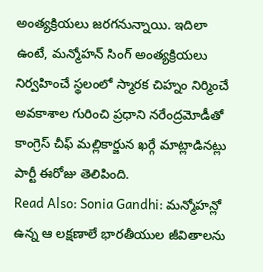అంత్యక్రియలు జరగనున్నాయి. ఇదిలా ఉంటే, మన్మోహన్ సింగ్ అంత్యక్రియలు నిర్వహించే స్థలంలో స్మారక చిహ్నం నిర్మించే అవకాశాల గురించి ప్రధాని నరేంద్రమోడీతో కాంగ్రెస్ చీఫ్ మల్లికార్జున ఖర్గే మాట్లాడినట్లు పార్టీ ఈరోజు తెలిపింది.
Read Also: Sonia Gandhi: మన్మోహన్లో ఉన్న ఆ లక్షణాలే భారతీయుల జీవితాలను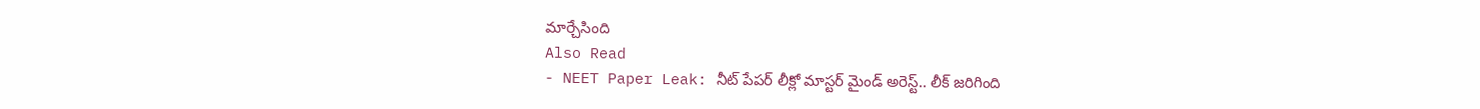మార్చేసింది
Also Read
- NEET Paper Leak: నీట్ పేపర్ లీక్లో మాస్టర్ మైండ్ అరెస్ట్.. లీక్ జరిగింది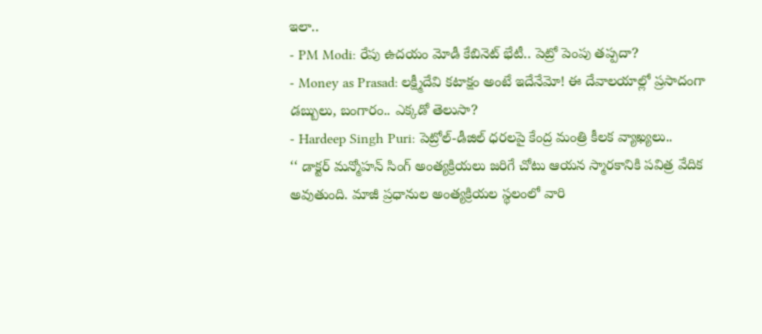ఇలా..
- PM Modi: రేపు ఉదయం మోడీ కేబినెట్ భేటీ.. పెట్రో పెంపు తప్పదా?
- Money as Prasad: లక్ష్మీదేవి కటాక్షం అంటే ఇదేనేమో! ఈ దేవాలయాల్లో ప్రసాదంగా డబ్బులు, బంగారం.. ఎక్కడో తెలుసా?
- Hardeep Singh Puri: పెట్రోల్-డీజిల్ ధరలపై కేంద్ర మంత్రి కీలక వ్యాఖ్యలు..
‘‘ డాక్టర్ మన్మోహన్ సింగ్ అంత్యక్రియలు జరిగే చోటు ఆయన స్మారకానికి పవిత్ర వేదిక అవుతుంది. మాజీ ప్రధానుల అంత్యక్రియల స్థలంలో వారి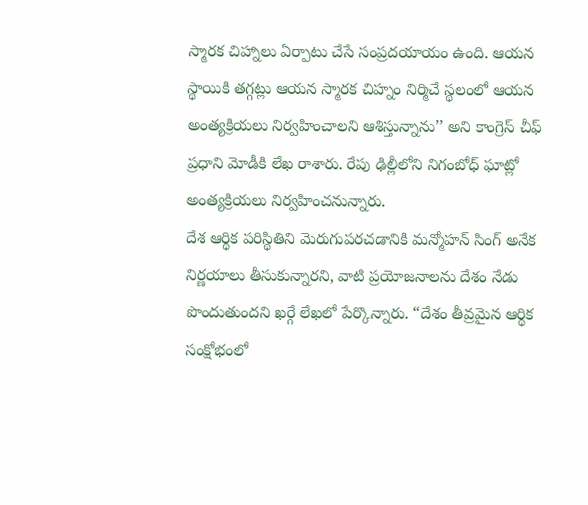స్మారక చిహ్నాలు ఏర్పాటు చేసే సంప్రదయాయం ఉంది. ఆయన స్థాయికి తగ్గట్లు ఆయన స్మారక చిహ్నం నిర్మిచే స్థలంలో ఆయన అంత్యక్రియలు నిర్వహించాలని ఆశిస్తున్నాను’’ అని కాంగ్రెస్ చీఫ్ ప్రధాని మోడీకి లేఖ రాశారు. రేపు ఢిల్లీలోని నిగంబోధ్ ఘాట్లో అంత్యక్రియలు నిర్వహించనున్నారు.
దేశ ఆర్థిక పరిస్థితిని మెరుగుపరచడానికి మన్మోహన్ సింగ్ అనేక నిర్ణయాలు తీసుకున్నారని, వాటి ప్రయోజనాలను దేశం నేడు పొందుతుందని ఖర్గే లేఖలో పేర్కొన్నారు. “దేశం తీవ్రమైన ఆర్థిక సంక్షోభంలో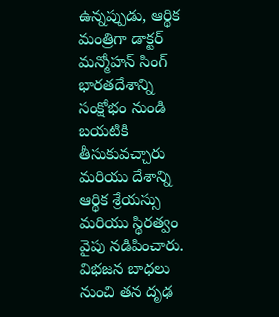ఉన్నప్పుడు, ఆర్థిక మంత్రిగా డాక్టర్ మన్మోహన్ సింగ్ భారతదేశాన్ని సంక్షోభం నుండి బయటికి తీసుకువచ్చారు మరియు దేశాన్ని ఆర్థిక శ్రేయస్సు మరియు స్థిరత్వం వైపు నడిపించారు. విభజన బాధలు నుంచి తన దృఢ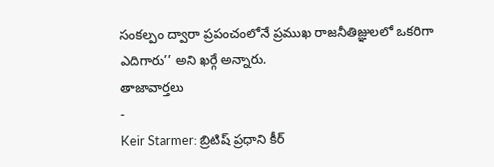సంకల్పం ద్వారా ప్రపంచంలోనే ప్రముఖ రాజనీతిజ్ఞులలో ఒకరిగా ఎదిగారు’’ అని ఖర్గే అన్నారు.
తాజావార్తలు
-
Keir Starmer: బ్రిటిష్ ప్రధాని కీర్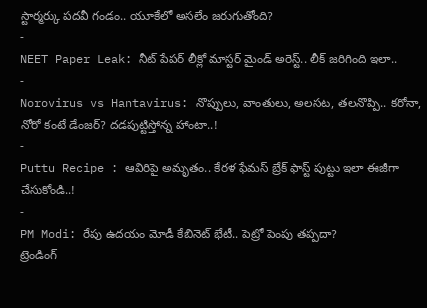స్టార్మర్కు పదవీ గండం.. యూకేలో అసలేం జరుగుతోంది?
-
NEET Paper Leak: నీట్ పేపర్ లీక్లో మాస్టర్ మైండ్ అరెస్ట్.. లీక్ జరిగింది ఇలా..
-
Norovirus vs Hantavirus: నొప్పులు, వాంతులు, అలసట, తలనొప్పి.. కరోనా, నోరో కంటే డేంజర్? దడపుట్టిస్తోన్న హాంటా..!
-
Puttu Recipe : ఆవిరిపై అమృతం.. కేరళ ఫేమస్ బ్రేక్ ఫాస్ట్ పుట్టు ఇలా ఈజీగా చేసుకోండి..!
-
PM Modi: రేపు ఉదయం మోడీ కేబినెట్ భేటీ.. పెట్రో పెంపు తప్పదా?
ట్రెండింగ్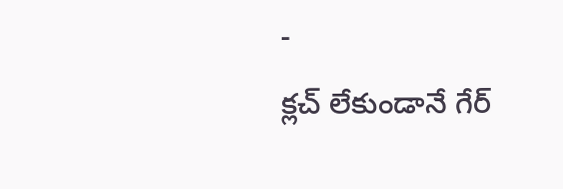-
క్లచ్ లేకుండానే గేర్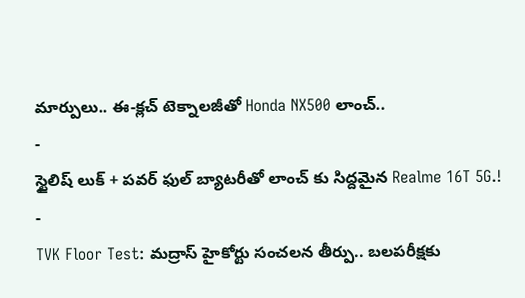మార్పులు.. ఈ-క్లచ్ టెక్నాలజీతో Honda NX500 లాంచ్..
-
స్టైలిష్ లుక్ + పవర్ ఫుల్ బ్యాటరీతో లాంచ్ కు సిద్దమైన Realme 16T 5G.!
-
TVK Floor Test: మద్రాస్ హైకోర్టు సంచలన తీర్పు.. బలపరీక్షకు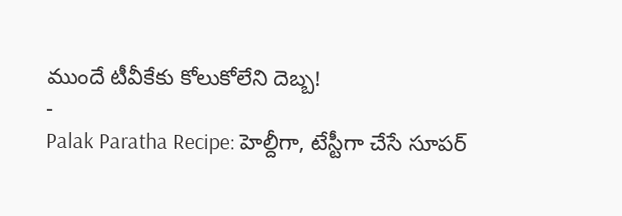ముందే టీవీకేకు కోలుకోలేని దెబ్బ!
-
Palak Paratha Recipe: హెల్దీగా, టేస్టీగా చేసే సూపర్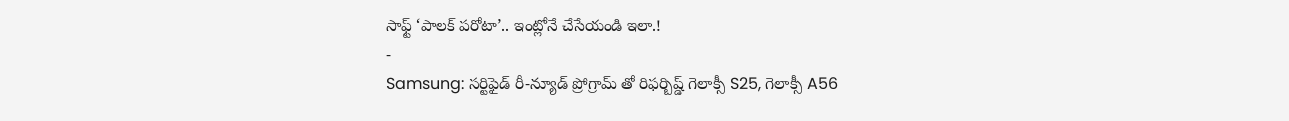సాఫ్ట్ ‘పాలక్ పరోటా’.. ఇంట్లోనే చేసేయండి ఇలా.!
-
Samsung: సర్టిఫైడ్ రీ-న్యూడ్ ప్రోగ్రామ్ తో రిఫర్బిష్డ్ గెలాక్సీ S25, గెలాక్సీ A56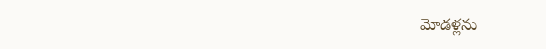మోడళ్లను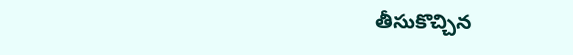తీసుకొచ్చిన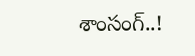శాంసంగ్..!